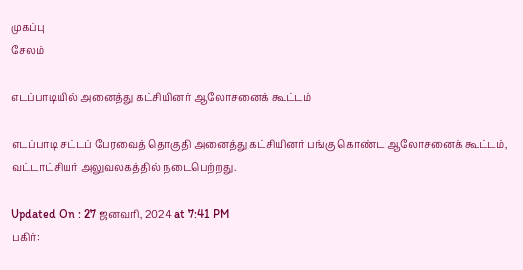முகப்பு
சேலம்

எடப்பாடியில் அனைத்து கட்சியினர் ஆலோசனைக் கூட்டம்

எடப்பாடி சட்டப் பேரவைத் தொகுதி அனைத்து கட்சியினர் பங்கு கொண்ட ஆலோசனைக் கூட்டம், வட்டாட்சியர் அலுவலகத்தில் நடைபெற்றது.

Updated On : 27 ஜனவரி, 2024 at 7:41 PM
பகிர்: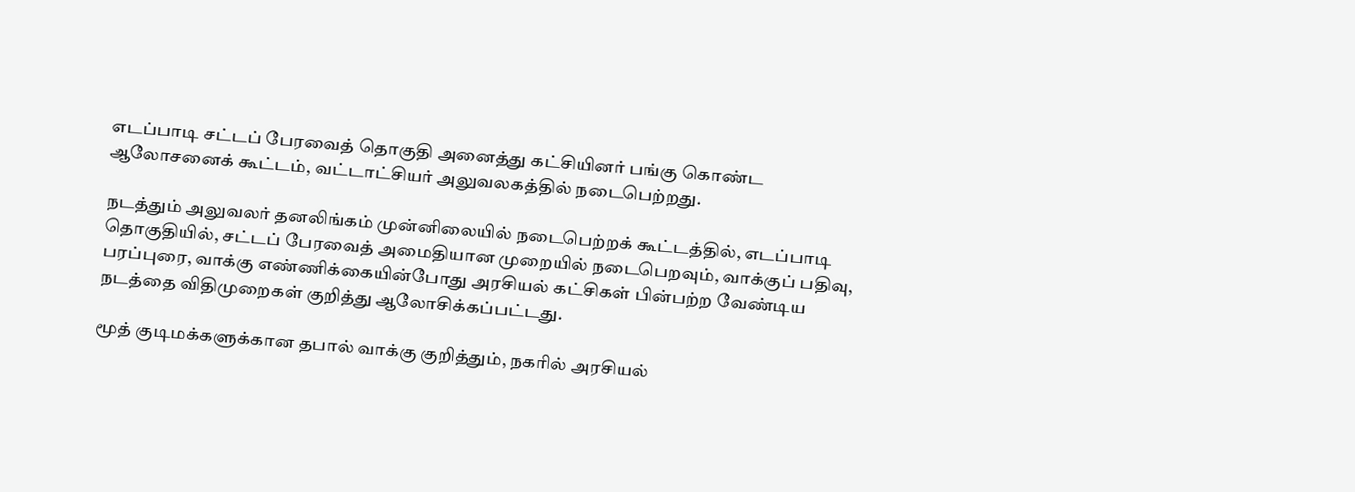எடப்பாடி சட்டப் பேரவைத் தொகுதி அனைத்து கட்சியினர் பங்கு கொண்ட ஆலோசனைக் கூட்டம், வட்டாட்சியர் அலுவலகத்தில் நடைபெற்றது.

நடத்தும் அலுவலர் தனலிங்கம் முன்னிலையில் நடைபெற்றக் கூட்டத்தில், எடப்பாடி தொகுதியில், சட்டப் பேரவைத் அமைதியான முறையில் நடைபெறவும், வாக்குப் பதிவு, பரப்புரை, வாக்கு எண்ணிக்கையின்போது அரசியல் கட்சிகள் பின்பற்ற வேண்டிய நடத்தை விதிமுறைகள் குறித்து ஆலோசிக்கப்பட்டது.

மூத் குடிமக்களுக்கான தபால் வாக்கு குறித்தும், நகரில் அரசியல்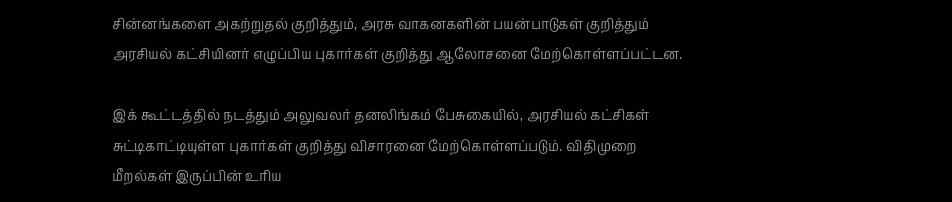சின்னங்களை அகற்றுதல் குறித்தும், அரசு வாகனகளின் பயன்பாடுகள் குறித்தும் அரசியல் கட்சியினர் எழுப்பிய புகார்கள் குறித்து ஆலோசனை மேற்கொள்ளப்பட்டன.

இக் கூட்டத்தில் நடத்தும் அலுவலர் தனலிங்கம் பேசுகையில், அரசியல் கட்சிகள் சுட்டிகாட்டியுள்ள புகார்கள் குறித்து விசாரனை மேற்கொள்ளப்படும். விதிமுறை மீறல்கள் இருப்பின் உரிய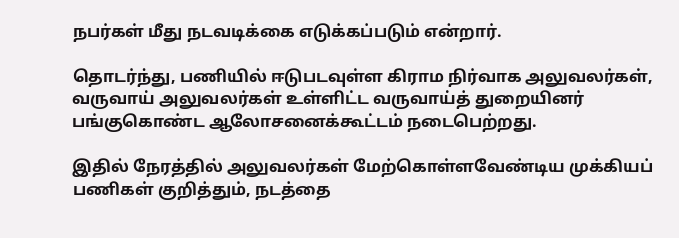நபர்கள் மீது நடவடிக்கை எடுக்கப்படும் என்றார்.

தொடர்ந்து, பணியில் ஈடுபடவுள்ள கிராம நிர்வாக அலுவலர்கள், வருவாய் அலுவலர்கள் உள்ளிட்ட வருவாய்த் துறையினர் பங்குகொண்ட ஆலோசனைக்கூட்டம் நடைபெற்றது.

இதில் நேரத்தில் அலுவலர்கள் மேற்கொள்ளவேண்டிய முக்கியப் பணிகள் குறித்தும், நடத்தை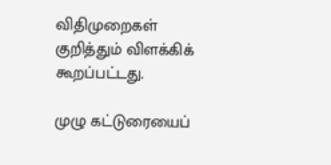விதிமுறைகள் குறித்தும் விளக்கிக் கூறப்பட்டது.

முழு கட்டுரையைப்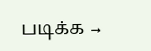படிக்க →